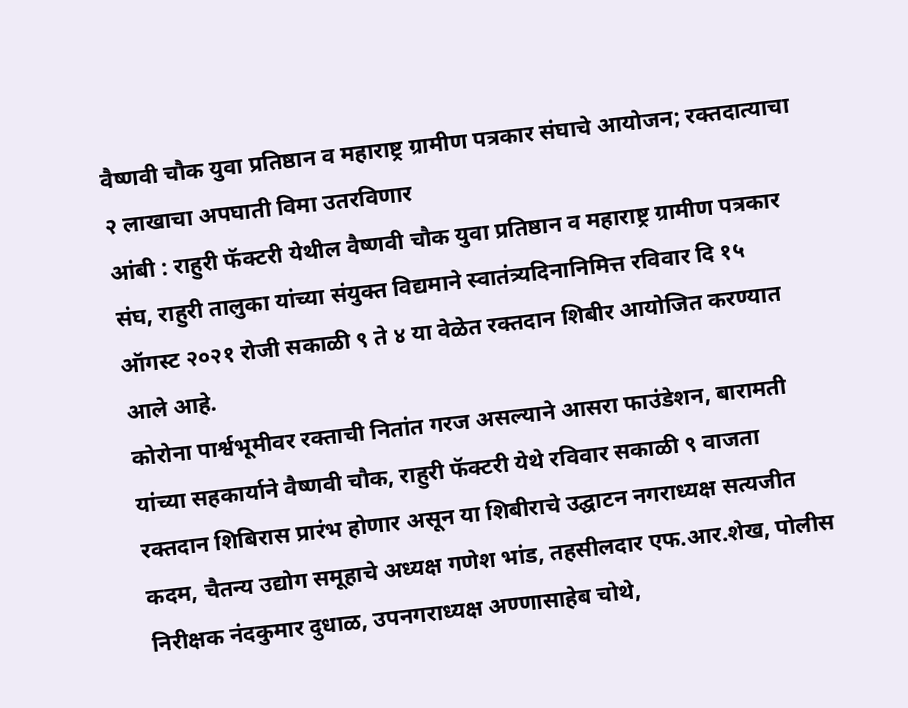वैष्णवी चौक युवा प्रतिष्ठान व महाराष्ट्र ग्रामीण पत्रकार संघाचे आयोजन; रक्तदात्याचा २ लाखाचा अपघाती विमा उतरविणार
आंबी : राहुरी फॅक्टरी येथील वैष्णवी चौक युवा प्रतिष्ठान व महाराष्ट्र ग्रामीण पत्रकार संघ, राहुरी तालुका यांच्या संयुक्त विद्यमाने स्वातंत्र्यदिनानिमित्त रविवार दि १५ ऑगस्ट २०२१ रोजी सकाळी ९ ते ४ या वेळेत रक्तदान शिबीर आयोजित करण्यात आले आहे.
कोरोना पार्श्वभूमीवर रक्ताची नितांत गरज असल्याने आसरा फाउंडेशन, बारामती यांच्या सहकार्याने वैष्णवी चौक, राहुरी फॅक्टरी येथे रविवार सकाळी ९ वाजता रक्तदान शिबिरास प्रारंभ होणार असून या शिबीराचे उद्घाटन नगराध्यक्ष सत्यजीत कदम, चैतन्य उद्योग समूहाचे अध्यक्ष गणेश भांड, तहसीलदार एफ.आर.शेख, पोलीस निरीक्षक नंदकुमार दुधाळ, उपनगराध्यक्ष अण्णासाहेब चोथे,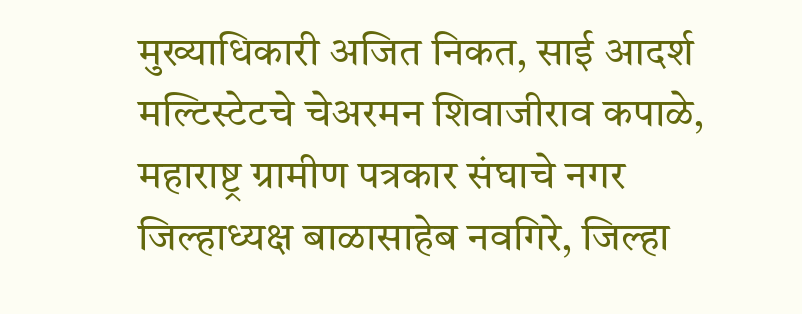मुख्याधिकारी अजित निकत, साई आदर्श मल्टिस्टेटचे चेअरमन शिवाजीराव कपाळे, महाराष्ट्र ग्रामीण पत्रकार संघाचे नगर जिल्हाध्यक्ष बाळासाहेब नवगिरे, जिल्हा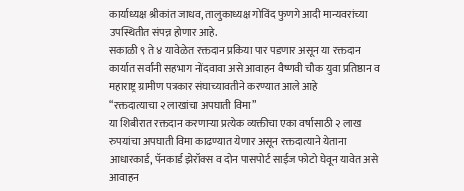कार्याध्यक्ष श्रीकांत जाधव, तालुकाध्यक्ष गोविंद फुणगे आदी मान्यवरांच्या उपस्थितीत संपन्न होणार आहे.
सकाळी ९ ते ४ यावेळेत रक्तदान प्रकिया पार पडणार असून या रक्तदान कार्यात सर्वांनी सहभाग नोंदवावा असे आवाहन वैष्णवी चौक युवा प्रतिष्ठान व महाराष्ट्र ग्रामीण पत्रकार संघाच्यावतीने करण्यात आले आहे
“रक्तदात्याचा २ लाखांचा अपघाती विमा”
या शिबीरात रक्तदान करणाऱ्या प्रत्येक व्यक्तीचा एका वर्षासाठी २ लाख रुपयांचा अपघाती विमा काढण्यात येणार असून रक्तदात्याने येताना आधारकार्ड, पॅनकार्ड झेरॉक्स व दोन पासपोर्ट साईज फोटो घेवून यावेत असे आवाहन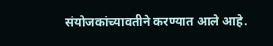संयोजकांच्यावतीने करण्यात आले आहे.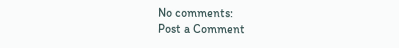No comments:
Post a Comment